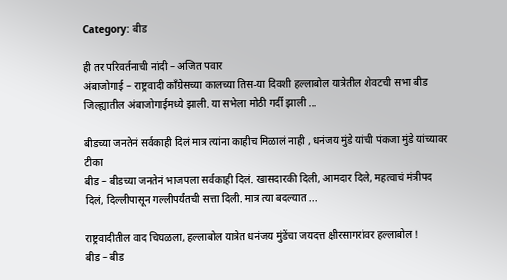Category: बीड

ही तर परिवर्तनाची नांदी – अजित पवार
अंबाजोगाई – राष्ट्रवादी काँग्रेसच्या कालच्या तिस-या दिवशी हल्लाबोल यात्रेतील शेवटची सभा बीड जिल्ह्यातील अंबाजोगाईमध्ये झाली. या सभेला मोठी गर्दी झाली ...

बीडच्या जनतेनं सर्वकाही दिलं मात्र त्यांना काहीच मिळालं नाही , धनंजय मुंडे यांची पंकजा मुंडे यांच्यावर टीका
बीड – बीडच्या जनतेनं भाजपला सर्वकाही दिलं. खासदारकी दिली, आमदार दिले, महत्वाचं मंत्रीपद दिलं, दिल्लीपासून गल्लीपर्यंतची सत्ता दिली. मात्र त्या बदल्यात ...

राष्ट्रवादीतील वाद चिघळला, हल्लाबोल यात्रेत धनंजय मुंडेंचा जयदत्त क्षीरसागरांवर हल्लाबोल !
बीड – बीड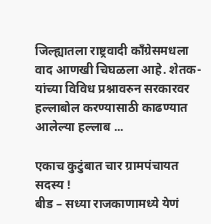जिल्ह्यातला राष्ट्रवादी काँग्रेसमधला वाद आणखी चिघळला आहे. शेतक-यांच्या विविध प्रश्नावरुन सरकारवर हल्लाबोल करण्यासाठी काढण्यात आलेल्या हल्लाब ...

एकाच कुटुंबात चार ग्रामपंचायत सदस्य !
बीड – सध्या राजकाणामध्ये येणं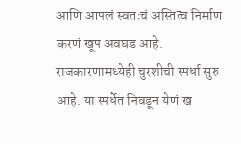आणि आपलं स्वतःचं अस्तित्व निर्माण करणं खूप अवघड आहे. राजकारणामध्येही चुरशीची स्पर्धा सुरु आहे. या स्पर्धेत निवडून येणं ख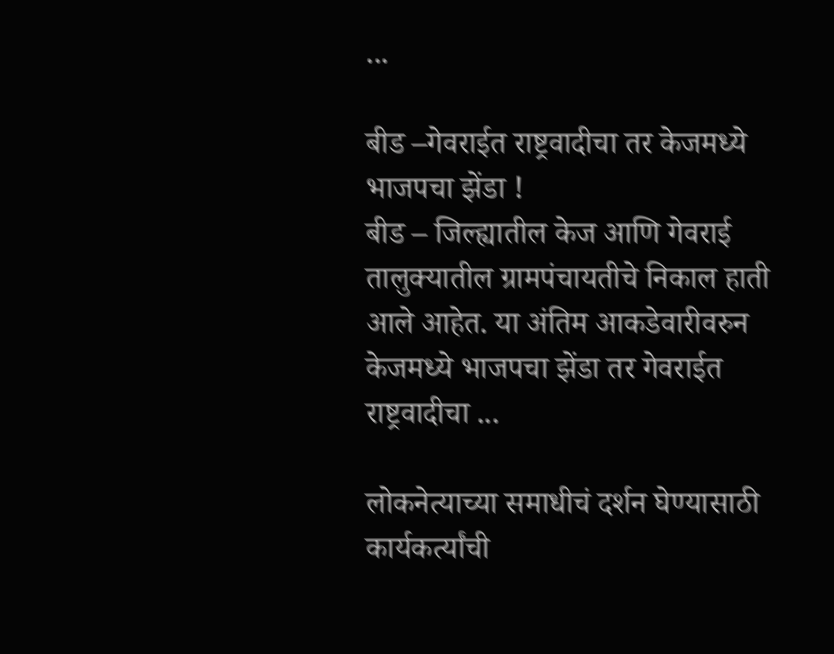...

बीड –गेवराईत राष्ट्रवादीचा तर केजमध्ये भाजपचा झेंडा !
बीड – जिल्ह्यातील केज आणि गेवराई तालुक्यातील ग्रामपंचायतीचे निकाल हाती आले आहेत. या अंतिम आकडेवारीवरुन केजमध्ये भाजपचा झेंडा तर गेवराईत राष्ट्रवादीचा ...

लोकनेत्याच्या समाधीचं दर्शन घेण्यासाठी कार्यकर्त्यांची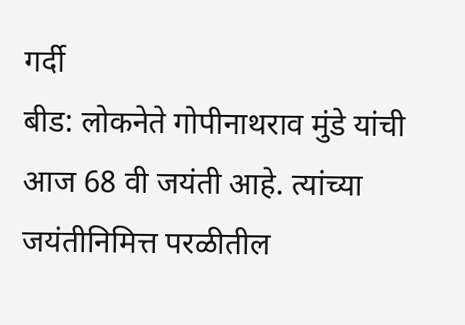गर्दी
बीड: लोकनेते गोपीनाथराव मुंडे यांची आज 68 वी जयंती आहे. त्यांच्या जयंतीनिमित्त परळीतील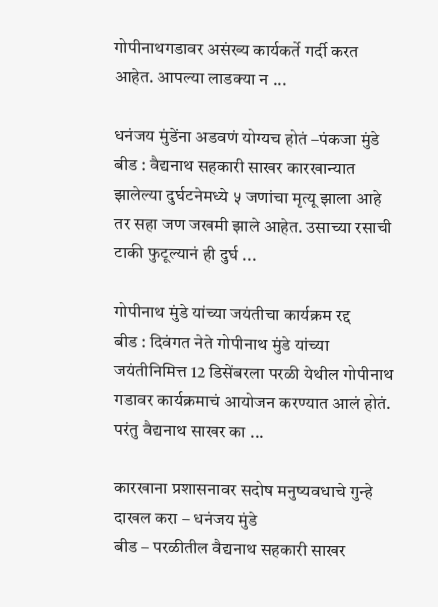गोपीनाथगडावर असंख्य कार्यकर्ते गर्दी करत आहेत. आपल्या लाडक्या न ...

धनंजय मुंडेंना अडवणं योग्यच होतं –पंकजा मुंडे
बीड : वैद्यनाथ सहकारी साखर कारखान्यात झालेल्या दुर्घटनेमध्ये ५ जणांचा मृत्यू झाला आहे तर सहा जण जखमी झाले आहेत. उसाच्या रसाची टाकी फुटूल्यानं ही दुर्घ ...

गोपीनाथ मुंडे यांच्या जयंतीचा कार्यक्रम रद्द
बीड : दिवंगत नेते गोपीनाथ मुंडे यांच्या जयंतीनिमित्त 12 डिसेंबरला परळी येथील गोपीनाथ गडावर कार्यक्रमाचं आयोजन करण्यात आलं होतं. परंतु वैद्यनाथ साखर का ...

कारखाना प्रशासनावर सदोष मनुष्यवधाचे गुन्हे दाखल करा – धनंजय मुंडे
बीड – परळीतील वैद्यनाथ सहकारी साखर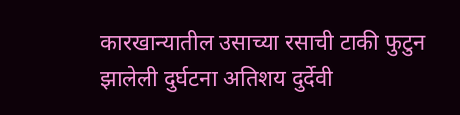कारखान्यातील उसाच्या रसाची टाकी फुटुन झालेली दुर्घटना अतिशय दुर्देवी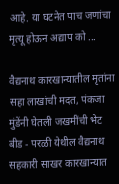आहे. या घटनेत पाच जणांचा मृत्यू होऊन अद्याप को ...

वैद्यनाथ कारखान्यातील मृतांना सहा लाखांची मदत, पंकजा मुंडेंनी घेतली जखमींची भेट
बीड - परळी येथील वैद्यनाथ सहकारी साखर कारखान्यात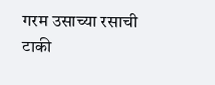गरम उसाच्या रसाची टाकी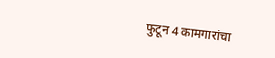फुटून 4 कामगारांचा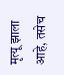मृत्यू झाला आहे, तसेच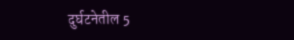दुर्घटनेतील 5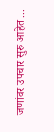जणांवर उपचार सुरु आहेत ...